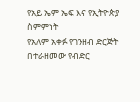የአይ ኤም ኤፍ እና የኢትዮጵያ ስምምነት
የአለም አቀፉ የገንዘብ ድርጅት በተራዘመው የብድር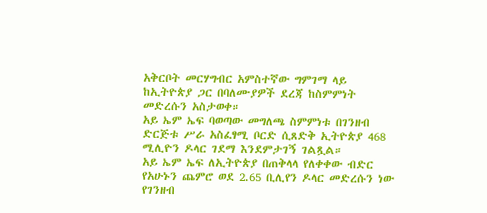አቅርቦት መርሃግብር አምስተኛው ግምገማ ላይ ከኢትዮጵያ ጋር በባለሙያዎች ደረጃ ከስምምነት መድረሱን አስታወቀ።
አይ ኤም ኤፍ ባወጣው መግለጫ ስምምነቱ በገንዘብ ድርጅቱ ሥራ አስፈፃሚ ቦርድ ሲጸድቅ ኢትዮጵያ 468 ሚሊዮን ዶላር ገደማ እንደምታገኝ ገልጿል።
አይ ኤም ኤፍ ለኢትዮጵያ በጠቅላላ የለቀቀው ብድር የአሁኑን ጨምሮ ወደ 2.65 ቢሊየን ዶላር መድረሱን ነው የገንዘብ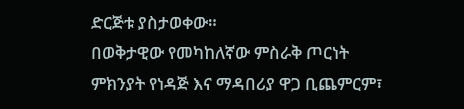ድርጅቱ ያስታወቀው።
በወቅታዊው የመካከለኛው ምስራቅ ጦርነት ምክንያት የነዳጅ እና ማዳበሪያ ዋጋ ቢጨምርም፣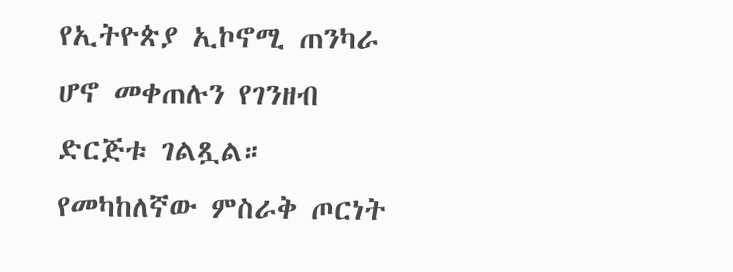የኢትዮጵያ ኢኮኖሚ ጠንካራ ሆኖ መቀጠሉን የገንዘብ ድርጅቱ ገልጿል።
የመካከለኛው ምስራቅ ጦርነት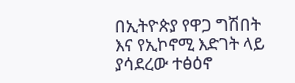በኢትዮጵያ የዋጋ ግሽበት እና የኢኮኖሚ እድገት ላይ ያሳደረው ተፅዕኖ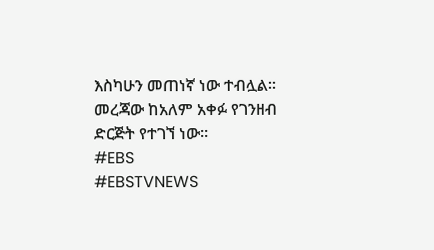እስካሁን መጠነኛ ነው ተብሏል። መረጃው ከአለም አቀፉ የገንዘብ ድርጅት የተገኘ ነው።
#EBS
#EBSTVNEWS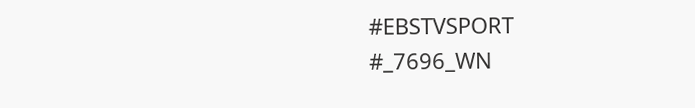#EBSTVSPORT
#_7696_WN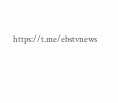https://t.me/ebstvnews